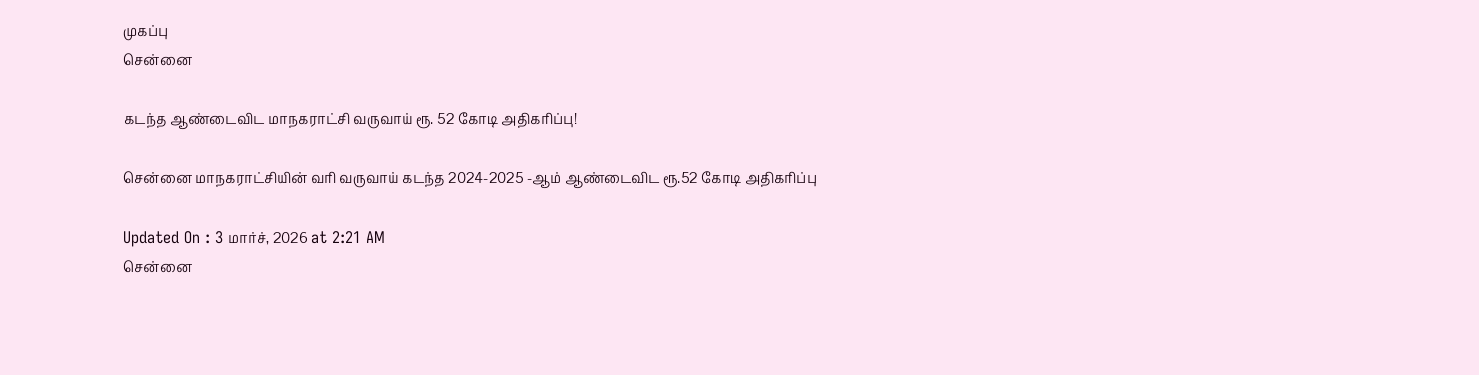முகப்பு
சென்னை

கடந்த ஆண்டைவிட மாநகராட்சி வருவாய் ரூ. 52 கோடி அதிகரிப்பு!

சென்னை மாநகராட்சியின் வரி வருவாய் கடந்த 2024-2025 -ஆம் ஆண்டைவிட ரூ.52 கோடி அதிகரிப்பு

Updated On : 3 மார்ச், 2026 at 2:21 AM
சென்னை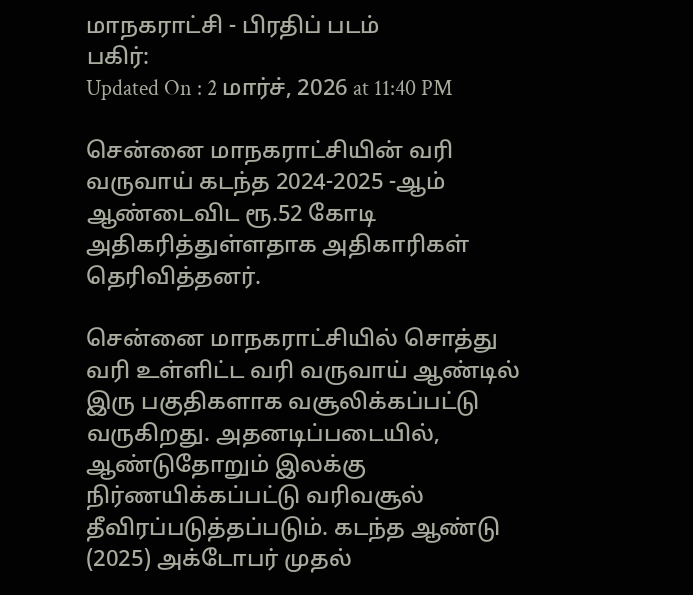மாநகராட்சி - பிரதிப் படம்
பகிர்:
Updated On : 2 மார்ச், 2026 at 11:40 PM

சென்னை மாநகராட்சியின் வரி வருவாய் கடந்த 2024-2025 -ஆம் ஆண்டைவிட ரூ.52 கோடி அதிகரித்துள்ளதாக அதிகாரிகள் தெரிவித்தனர்.

சென்னை மாநகராட்சியில் சொத்து வரி உள்ளிட்ட வரி வருவாய் ஆண்டில் இரு பகுதிகளாக வசூலிக்கப்பட்டு வருகிறது. அதனடிப்படையில், ஆண்டுதோறும் இலக்கு நிர்ணயிக்கப்பட்டு வரிவசூல் தீவிரப்படுத்தப்படும். கடந்த ஆண்டு (2025) அக்டோபர் முதல்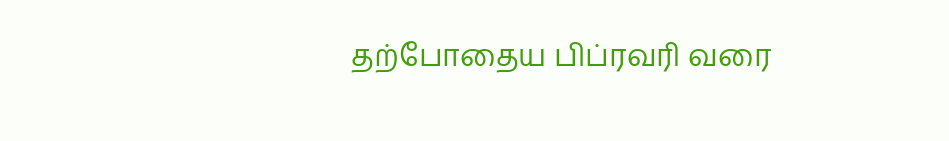தற்போதைய பிப்ரவரி வரை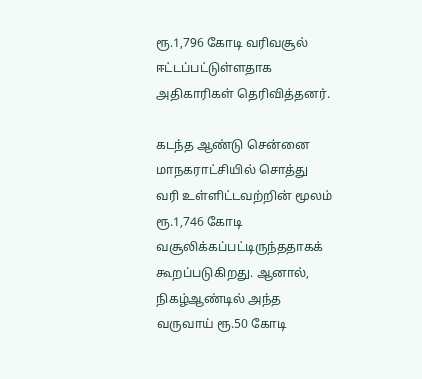ரூ.1,796 கோடி வரிவசூல் ஈட்டப்பட்டுள்ளதாக அதிகாரிகள் தெரிவித்தனர்.

கடந்த ஆண்டு சென்னை மாநகராட்சியில் சொத்து வரி உள்ளிட்டவற்றின் மூலம் ரூ.1,746 கோடி வசூலிக்கப்பட்டிருந்ததாகக் கூறப்படுகிறது. ஆனால், நிகழ்ஆண்டில் அந்த வருவாய் ரூ.50 கோடி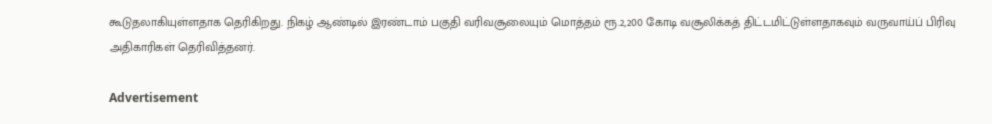கூடுதலாகியுள்ளதாக தெரிகிறது. நிகழ் ஆண்டில் இரண்டாம் பகுதி வரிவசூலையும் மொத்தம் ரூ.2,200 கோடி வசூலிக்கத் திட்டமிட்டுள்ளதாகவும் வருவாய்ப் பிரிவு அதிகாரிகள் தெரிவித்தனர்.

Advertisement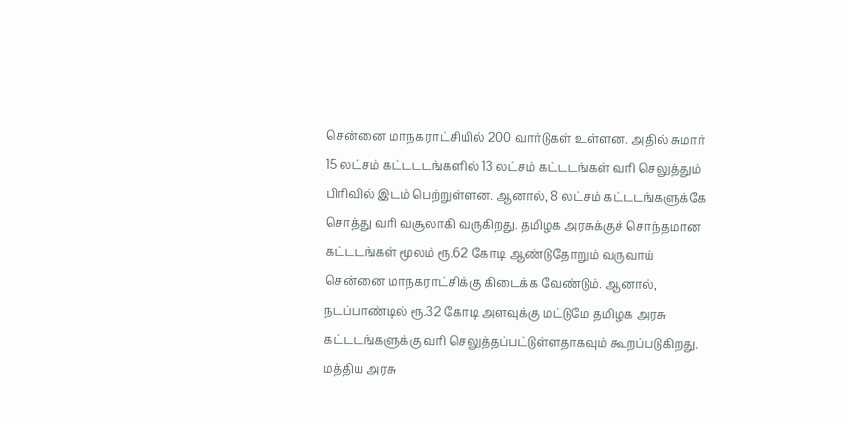சென்னை மாநகராட்சியில் 200 வார்டுகள் உள்ளன. அதில் சுமார் 15 லட்சம் கட்டடடங்களில் 13 லட்சம் கட்டடங்கள் வரி செலுத்தும் பிரிவில் இடம் பெற்றுள்ளன. ஆனால், 8 லட்சம் கட்டடங்களுக்கே சொத்து வரி வசூலாகி வருகிறது. தமிழக அரசுக்குச் சொந்தமான கட்டடங்கள் மூலம் ரூ.62 கோடி ஆண்டுதோறும் வருவாய் சென்னை மாநகராட்சிக்கு கிடைக்க வேண்டும். ஆனால், நடப்பாண்டில் ரூ.32 கோடி அளவுக்கு மட்டுமே தமிழக அரசு கட்டடங்களுக்கு வரி செலுத்தப்பட்டுள்ளதாகவும் கூறப்படுகிறது. மத்திய அரசு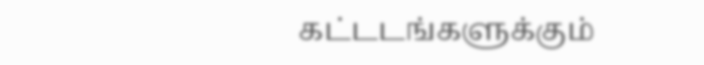கட்டடங்களுக்கும்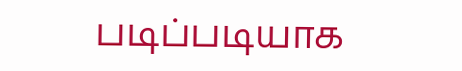படிப்படியாக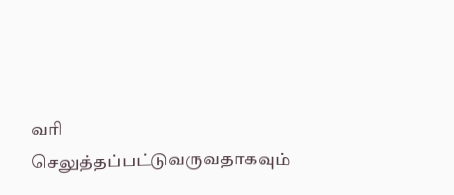வரி செலுத்தப்பட்டுவருவதாகவும்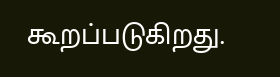கூறப்படுகிறது.